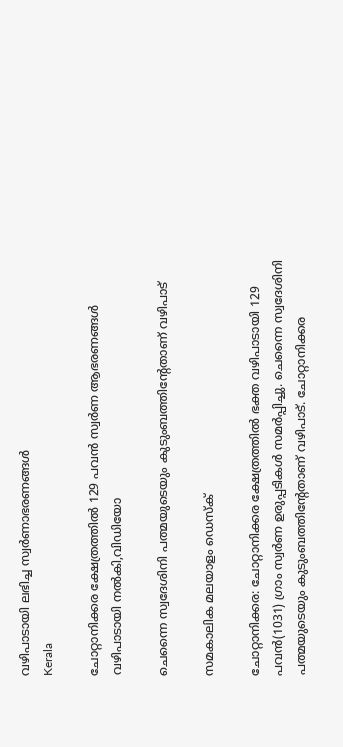വഴിപാടായി ലഭിച്ച സ്വര്‍ണാഭരണങ്ങള്‍
Kerala

ചോറ്റാനിക്കര ക്ഷേത്രത്തില്‍ 129 പവന്‍ സ്വര്‍ണ ആഭരണങ്ങള്‍ വഴിപാടായി നല്‍കി,വിഡിയോ

ചെന്നൈ സ്വദേശിനി പത്മയുടെയും കുടുംബത്തിന്റേതാണ് വഴിപാട്

സമകാലിക മലയാളം ഡെസ്ക്

ചോറ്റാനിക്കര: ചോറ്റാനിക്കര ക്ഷേത്രത്തില്‍ ഭക്ത വഴിപാടായി 129 പവന്‍(1031) ഗ്രാം സ്വര്‍ണ ഉരുപ്പടികള്‍ സമര്‍പ്പിച്ചു. ചെന്നൈ സ്വദേശിനി പത്മയുടെയും കുടുംബത്തിന്റേതാണ് വഴിപാട്. ചോറ്റാനിക്കര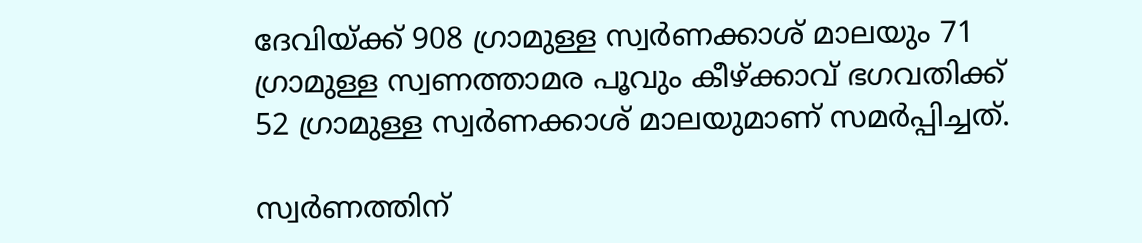ദേവിയ്ക്ക് 908 ഗ്രാമുള്ള സ്വര്‍ണക്കാശ് മാലയും 71 ഗ്രാമുള്ള സ്വണത്താമര പൂവും കീഴ്ക്കാവ് ഭഗവതിക്ക് 52 ഗ്രാമുള്ള സ്വര്‍ണക്കാശ് മാലയുമാണ് സമര്‍പ്പിച്ചത്.

സ്വര്‍ണത്തിന്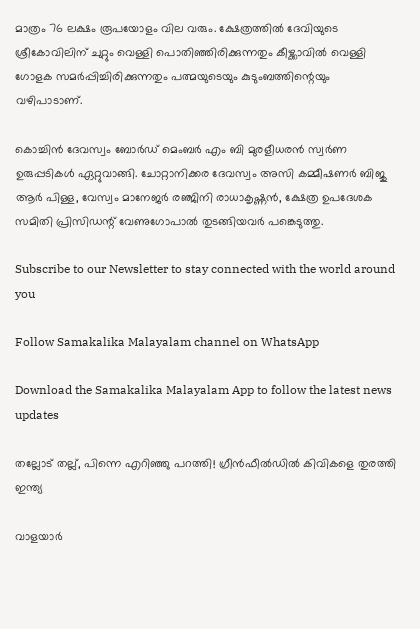മാത്രം 76 ലക്ഷം രൂപയോളം വില വരും. ക്ഷേത്രത്തില്‍ ദേവിയുടെ ശ്രീകോവിലിന് ചുറ്റും വെള്ളി പൊതിഞ്ഞിരിക്കുന്നതും കീഴ്ക്കാവില്‍ വെള്ളി ഗോളക സമര്‍പ്പിച്ചിരിക്കുന്നതും പത്മയുടെയും കുടുംബത്തിന്റെയും വഴിപാടാണ്.

കൊച്ചിന്‍ ദേവസ്വം ബോര്‍ഡ് മെംബര്‍ എം ബി മുരളീധരന്‍ സ്വര്‍ണ ഉരുപ്പടികള്‍ ഏറ്റുവാങ്ങി. ചോറ്റാനിക്കര ദേവസ്വം അസി കമ്മീഷണര്‍ ബിജു ആര്‍ പിള്ള, വേസ്വം മാനേജര്‍ രഞ്ജിനി രാധാകൃഷ്ണന്‍, ക്ഷേത്ര ഉപദേശക സമിതി പ്രിസിഡന്റ് വേണുഗോപാല്‍ തുടങ്ങിയവര്‍ പങ്കെടുത്തു.

Subscribe to our Newsletter to stay connected with the world around you

Follow Samakalika Malayalam channel on WhatsApp

Download the Samakalika Malayalam App to follow the latest news updates

തല്ലോട് തല്ല്, പിന്നെ എറിഞ്ഞു പറത്തി! ഗ്രീന്‍ഫീല്‍ഡില്‍ കിവികളെ തുരത്തി ഇന്ത്യ

വാളയാര്‍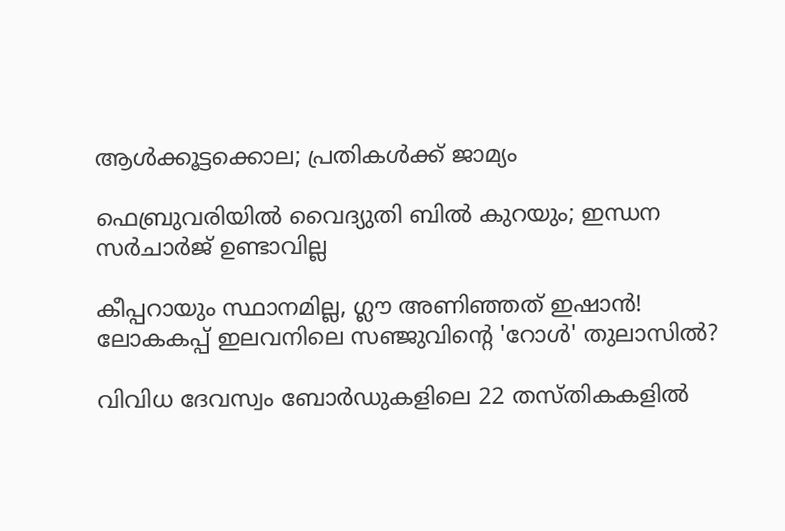ആള്‍ക്കൂട്ടക്കൊല; പ്രതികള്‍ക്ക് ജാമ്യം

ഫെബ്രുവരിയില്‍ വൈദ്യുതി ബില്‍ കുറയും; ഇന്ധന സര്‍ചാര്‍ജ് ഉണ്ടാവില്ല

കീപ്പറായും സ്ഥാനമില്ല, ഗ്ലൗ അണിഞ്ഞത് ഇഷാൻ! ലോകകപ്പ് ഇലവനിലെ സഞ്ജുവിന്റെ 'റോൾ' തുലാസിൽ?

വിവിധ ദേവസ്വം ബോർഡുകളിലെ 22 തസ്തികകളിൽ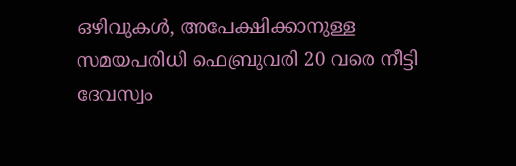ഒഴിവുകൾ, അപേക്ഷിക്കാനുള്ള സമയപരിധി ഫെബ്രുവരി 20 വരെ നീട്ടി ദേവസ്വം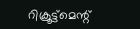റിക്രൂട്ട്മെന്റ്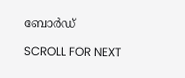ബോർഡ്

SCROLL FOR NEXT